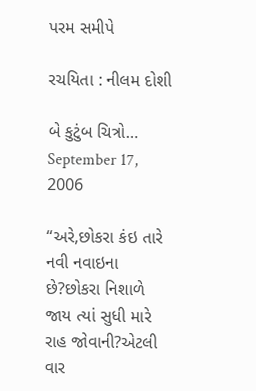પરમ સમીપે

રચયિતા : નીલમ દોશી

બે કુટુંબ ચિત્રો… September 17, 2006

“અરે,છોકરા કંઇ તારે નવી નવાઇના છે?છોકરા નિશાળે જાય ત્યાં સુધી મારે રાહ જોવાની?એટલી વાર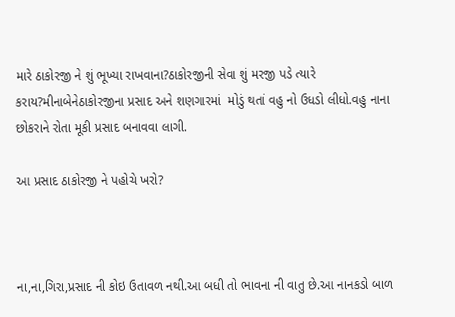મારે ઠાકોરજી ને શું ભૂખ્યા રાખવાના?ઠાકોરજીની સેવા શું મરજી પડે ત્યારે કરાય?મીનાબેનેઠાકોરજીના પ્રસાદ અને શણગારમાં  મોડું થતાં વહુ નો ઉધડો લીધો.વહુ નાના છોકરાને રોતા મૂકી પ્રસાદ બનાવવા લાગી.

આ પ્રસાદ ઠાકોરજી ને પહોચે ખરો?



ના,ના,ગિરા,પ્રસાદ ની કોઇ ઉતાવળ નથી.આ બધી તો ભાવના ની વાતુ છે.આ નાનકડો બાળ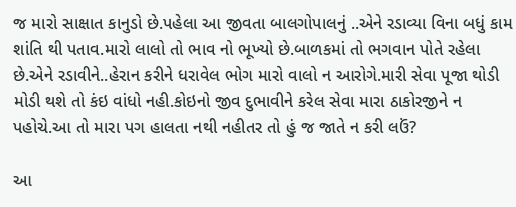જ મારો સાક્ષાત કાનુડો છે.પહેલા આ જીવતા બાલગોપાલનું ..એને રડાવ્યા વિના બધું કામ શાંતિ થી પતાવ.મારો લાલો તો ભાવ નો ભૂખ્યો છે.બાળકમાં તો ભગવાન પોતે રહેલા છે.એને રડાવીને..હેરાન કરીને ધરાવેલ ભોગ મારો વાલો ન આરોગે.મારી સેવા પૂજા થોડી મોડી થશે તો કંઇ વાંધો નહી.કોઇનો જીવ દુભાવીને કરેલ સેવા મારા ઠાકોરજીને ન પહોચે.આ તો મારા પગ હાલતા નથી નહીતર તો હું જ જાતે ન કરી લઉં?

આ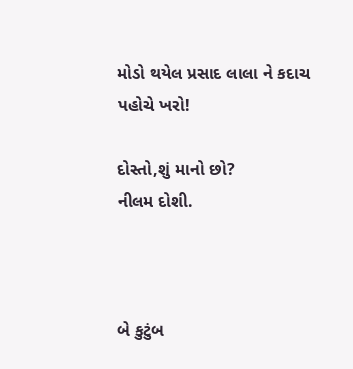મોડો થયેલ પ્રસાદ લાલા ને કદાચ પહોચે ખરો!

દોસ્તો,શું માનો છો?                                                                                  નીલમ દોશી.



બે કુટુંબ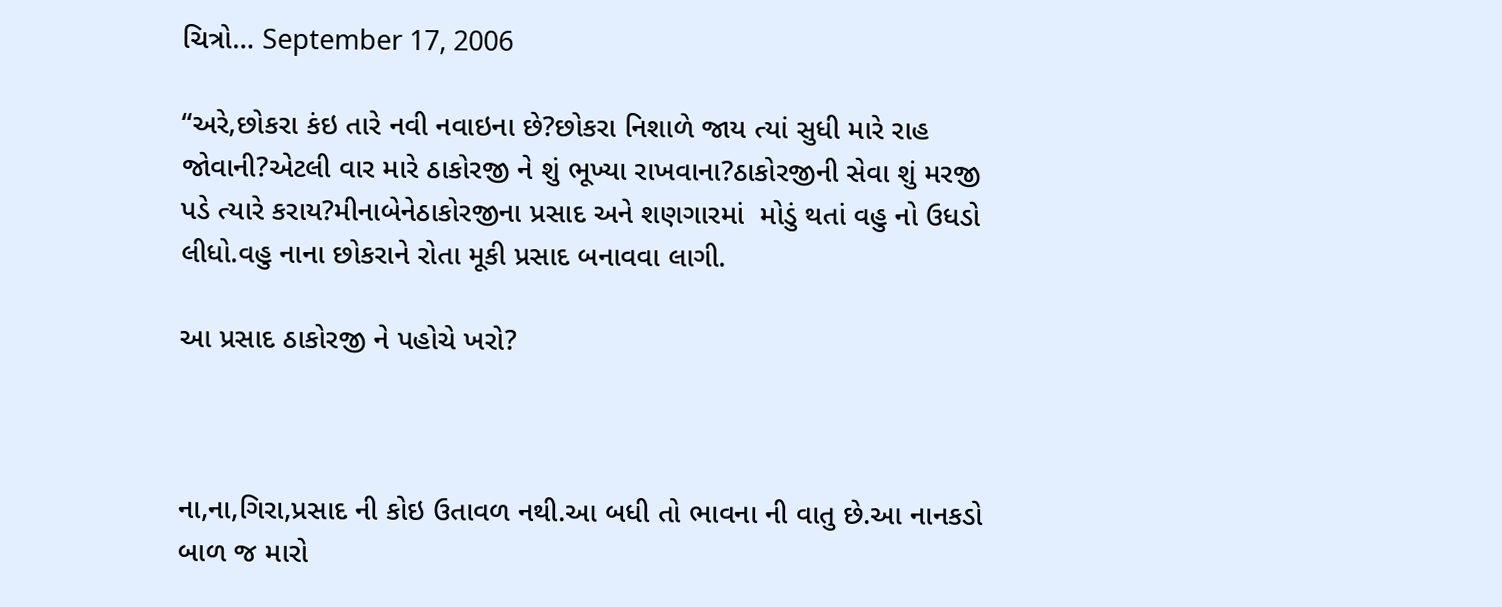ચિત્રો… September 17, 2006

“અરે,છોકરા કંઇ તારે નવી નવાઇના છે?છોકરા નિશાળે જાય ત્યાં સુધી મારે રાહ જોવાની?એટલી વાર મારે ઠાકોરજી ને શું ભૂખ્યા રાખવાના?ઠાકોરજીની સેવા શું મરજી પડે ત્યારે કરાય?મીનાબેનેઠાકોરજીના પ્રસાદ અને શણગારમાં  મોડું થતાં વહુ નો ઉધડો લીધો.વહુ નાના છોકરાને રોતા મૂકી પ્રસાદ બનાવવા લાગી.

આ પ્રસાદ ઠાકોરજી ને પહોચે ખરો?



ના,ના,ગિરા,પ્રસાદ ની કોઇ ઉતાવળ નથી.આ બધી તો ભાવના ની વાતુ છે.આ નાનકડો બાળ જ મારો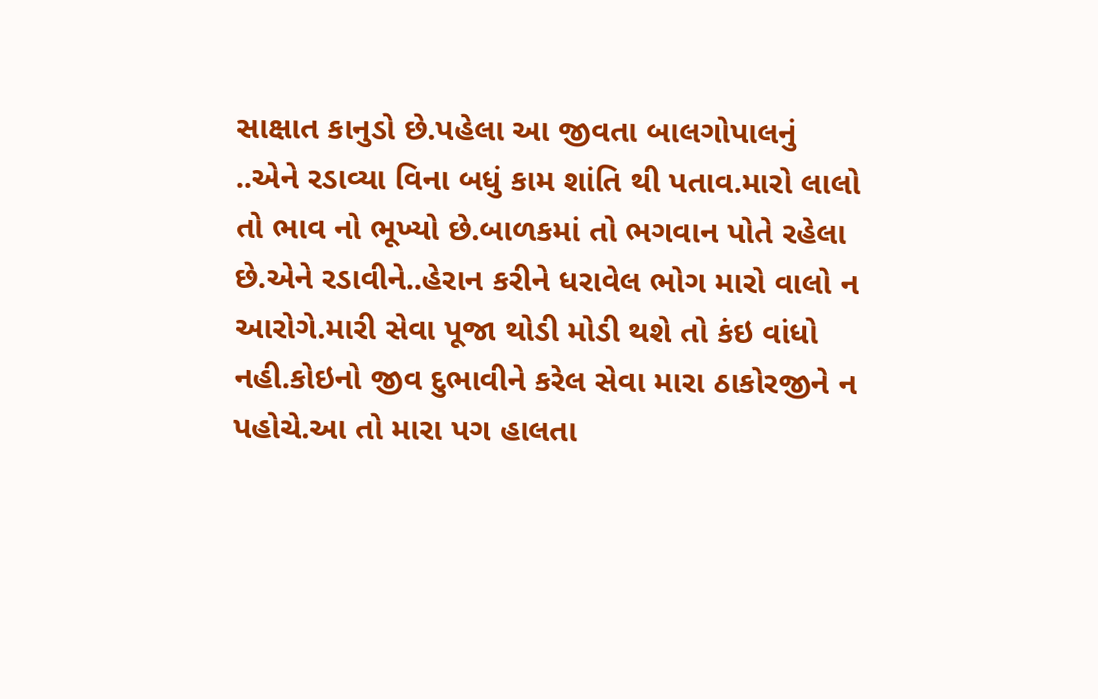સાક્ષાત કાનુડો છે.પહેલા આ જીવતા બાલગોપાલનું ..એને રડાવ્યા વિના બધું કામ શાંતિ થી પતાવ.મારો લાલો તો ભાવ નો ભૂખ્યો છે.બાળકમાં તો ભગવાન પોતે રહેલા છે.એને રડાવીને..હેરાન કરીને ધરાવેલ ભોગ મારો વાલો ન આરોગે.મારી સેવા પૂજા થોડી મોડી થશે તો કંઇ વાંધો નહી.કોઇનો જીવ દુભાવીને કરેલ સેવા મારા ઠાકોરજીને ન પહોચે.આ તો મારા પગ હાલતા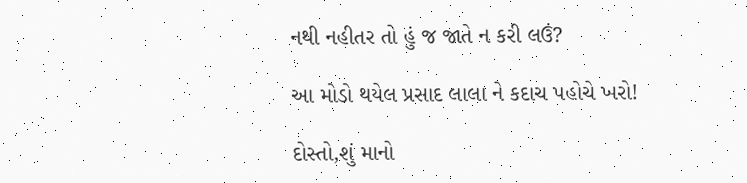નથી નહીતર તો હું જ જાતે ન કરી લઉં?

આ મોડો થયેલ પ્રસાદ લાલા ને કદાચ પહોચે ખરો!

દોસ્તો,શું માનો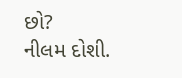છો?                                                                                  નીલમ દોશી.